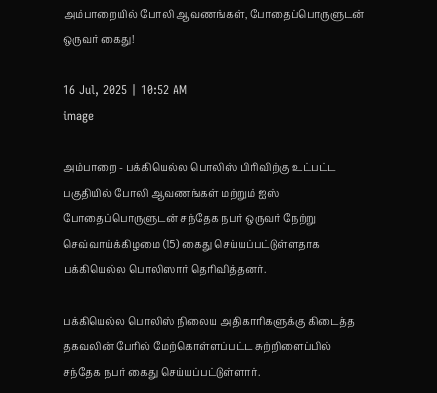அம்பாறையில் போலி ஆவணங்கள், போதைப்பொருளுடன் ஒருவர் கைது!

16 Jul, 2025 | 10:52 AM
image

அம்பாறை - பக்கியெல்ல பொலிஸ் பிரிவிற்கு உட்பட்ட பகுதியில் போலி ஆவணங்கள் மற்றும் ஐஸ் போதைப்பொருளுடன் சந்தேக நபர் ஒருவர் நேற்று செவ்வாய்க்கிழமை (15) கைது செய்யப்பட்டுள்ளதாக பக்கியெல்ல பொலிஸார் தெரிவித்தனர்.

பக்கியெல்ல பொலிஸ் நிலைய அதிகாரிகளுக்கு கிடைத்த தகவலின் பேரில் மேற்கொள்ளப்பட்ட சுற்றிளைப்பில் சந்தேக நபர் கைது செய்யப்பட்டுள்ளார்.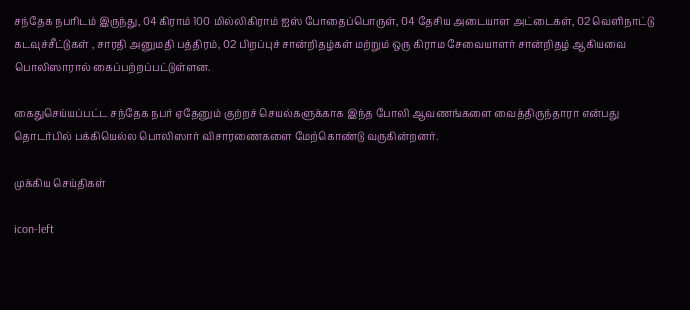சந்தேக நபரிடம் இருந்து, 04 கிராம் 100 மில்லிகிராம் ஐஸ் போதைப்பொருள், 04 தேசிய அடையாள அட்டைகள், 02 வெளிநாட்டு கடவுச்சீட்டுகள் , சாரதி அனுமதி பத்திரம், 02 பிறப்புச் சான்றிதழ்கள் மற்றும் ஒரு கிராம சேவையாளர் சான்றிதழ் ஆகியவை பொலிஸாரால் கைப்பற்றப்பட்டுள்ளன.

கைதுசெய்யப்பட்ட சந்தேக நபர் ஏதேனும் குற்றச் செயல்களுக்காக இந்த போலி ஆவணங்களை வைத்திருந்தாரா என்பது தொடர்பில் பக்கியெல்ல பொலிஸார் விசாரணைகளை மேற்கொண்டு வருகின்றனர்.

முக்கிய செய்திகள்

icon-left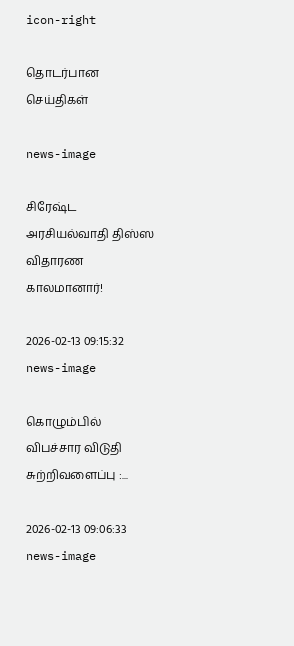icon-right

தொடர்பான செய்திகள்

news-image

சிரேஷ்ட அரசியல்வாதி திஸ்ஸ விதாரண காலமானார்!

2026-02-13 09:15:32
news-image

கொழும்பில் விபச்சார விடுதி சுற்றிவளைப்பு :...

2026-02-13 09:06:33
news-image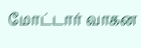மோட்டார் வாகன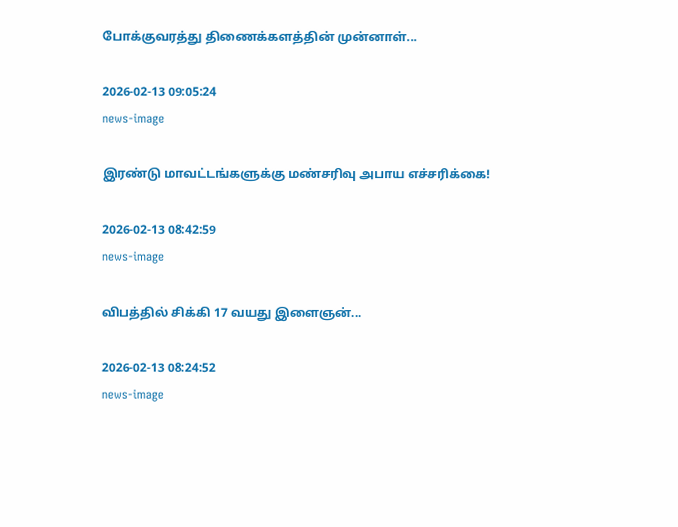போக்குவரத்து திணைக்களத்தின் முன்னாள்...

2026-02-13 09:05:24
news-image

இரண்டு மாவட்டங்களுக்கு மண்சரிவு அபாய எச்சரிக்கை!

2026-02-13 08:42:59
news-image

விபத்தில் சிக்கி 17 வயது இளைஞன்...

2026-02-13 08:24:52
news-image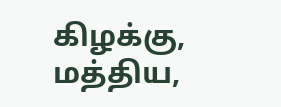கிழக்கு, மத்திய,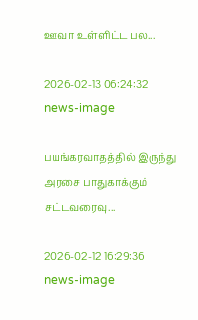ஊவா உள்ளிட்ட பல...

2026-02-13 06:24:32
news-image

பயங்கரவாதத்தில் இருந்து அரசை பாதுகாக்கும் சட்டவரைவு...

2026-02-12 16:29:36
news-image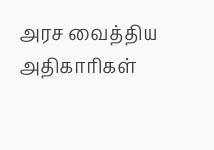அரச வைத்திய அதிகாரிகள்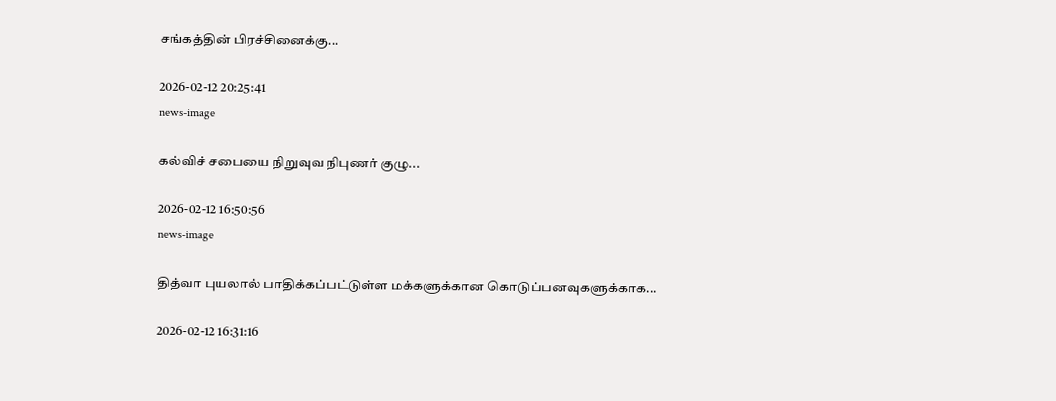சங்கத்தின் பிரச்சினைக்கு...

2026-02-12 20:25:41
news-image

கல்விச் சபையை நிறுவுவ நிபுணர் குழு...

2026-02-12 16:50:56
news-image

தித்வா புயலால் பாதிக்கப்பட்டுள்ள மக்களுக்கான கொடுப்பனவுகளுக்காக...

2026-02-12 16:31:16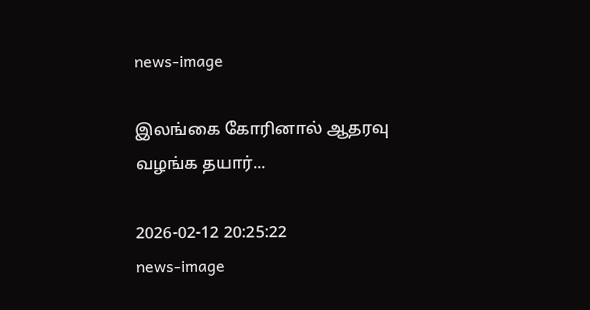news-image

இலங்கை கோரினால் ஆதரவு வழங்க தயார்...

2026-02-12 20:25:22
news-image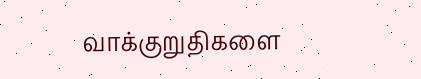வாக்குறுதிகளை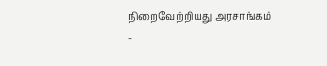நிறைவேற்றியது அரசாங்கம் -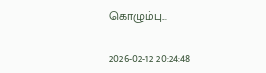கொழும்பு...

2026-02-12 20:24:48